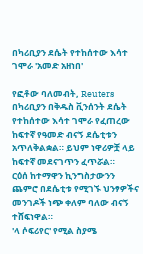በካሪቢያን ደሴት የተከሰተው እሳተ ገሞራ 'አመድ አዘነበ'

የፎቶው ባለመብት, Reuters
በካሪቢያን በቅዱስ ቪንሰንት ደሴት የተከሰተው እሳተ ገሞራ የፈጠረው ከፍተኛ የዓመድ ብናኝ ደሴቲቱን አጥለቅልቋል። ይህም ነዋሪዎቿ ላይ ከፍተኛ መደናገጥን ፈጥሯል።
ርዕሰ ከተማዋን ኪንግስታውንን ጨምሮ በደሴቲቱ የሚገኙ ህንፃዎችና መንገዶች ነጭ ቀለም ባለው ብናኝ ተሸፍነዋል።
'ላ ሶፍሪየር' የሚል ስያሜ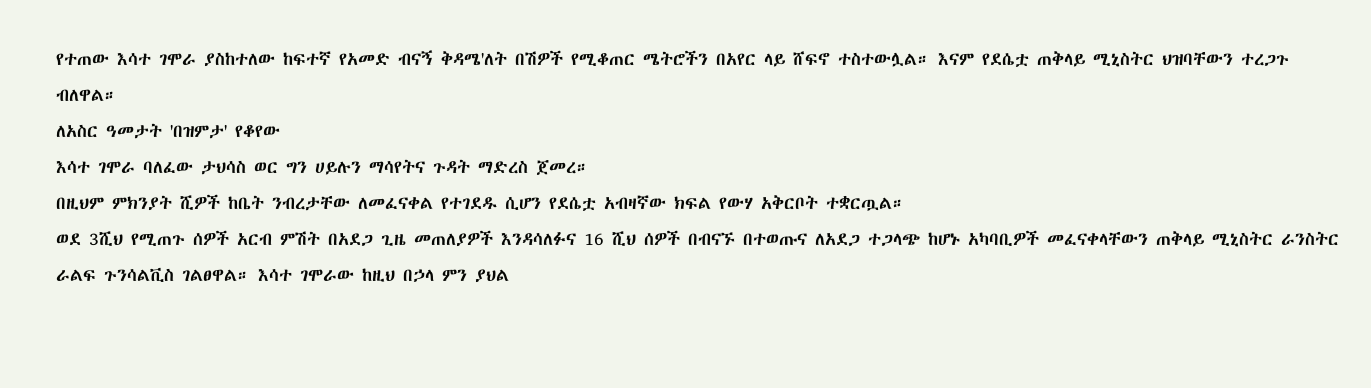የተጠው እሳተ ገሞራ ያስከተለው ከፍተኛ የአመድ ብናኝ ቅዳሜ'ለት በሽዎች የሚቆጠር ሜትሮችን በአየር ላይ ሸፍኖ ተስተውሏል። እናም የደሴቷ ጠቅላይ ሚኒስትር ህዝባቸውን ተረጋጉ ብለዋል።
ለአስር ዓመታት 'በዝምታ' የቆየው
እሳተ ገሞራ ባለፈው ታህሳስ ወር ግን ሀይሉን ማሳየትና ጉዳት ማድረስ ጀመረ።
በዚህም ምክንያት ሺዎች ከቤት ንብረታቸው ለመፈናቀል የተገደዱ ሲሆን የደሴቷ አብዛኛው ክፍል የውሃ አቅርቦት ተቋርጧል።
ወደ 3ሺህ የሚጠጉ ሰዎች አርብ ምሽት በአደጋ ጊዜ መጠለያዎች እንዳሳለፉና 16 ሺህ ሰዎች በብናኙ በተወጡና ለአደጋ ተጋላጭ ከሆኑ አካባቢዎች መፈናቀላቸውን ጠቅላይ ሚኒስትር ራንስትር
ራልፍ ጉንሳልቪስ ገልፀዋል። እሳተ ገሞራው ከዚህ በኃላ ምን ያህል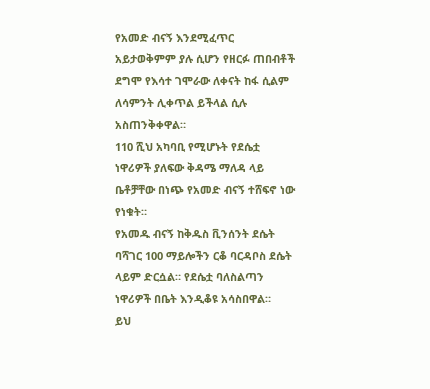የአመድ ብናኝ እንደሚፈጥር አይታወቅምም ያሉ ሲሆን የዘርፉ ጠበብቶች ደግሞ የእሳተ ገሞራው ለቀናት ከፋ ሲልም ለሳምንት ሊቀጥል ይችላል ሲሉ አስጠንቅቀዋል።
110 ሺህ አካባቢ የሚሆኑት የደሴቷ ነዋሪዎች ያለፍው ቅዳሜ ማለዳ ላይ ቤቶቻቸው በነጭ የአመድ ብናኝ ተሸፍኖ ነው የነቁት።
የአመዱ ብናኝ ከቅዱስ ቪንሰንት ደሴት ባሻገር 100 ማይሎችን ርቆ ባርዳቦስ ደሴት ላይም ድርሷል። የደሴቷ ባለስልጣን ነዋሪዎች በቤት እንዲቆዩ አሳስበዋል።
ይህ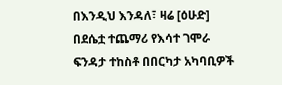በእንዲህ እንዳለ፣ ዛሬ [ዕሁድ] በደሴቷ ተጨማሪ የእሳተ ገሞራ ፍንዳታ ተከስቶ በበርካታ አካባቢዎች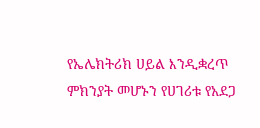የኤሌክትሪክ ሀይል እንዲቋረጥ ምክንያት መሆኑን የሀገሪቱ የአደጋ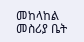መከላከል መስሪያ ቤት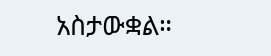አስታውቋል።